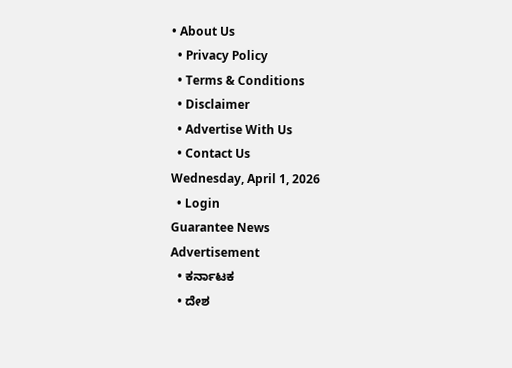• About Us
  • Privacy Policy
  • Terms & Conditions
  • Disclaimer
  • Advertise With Us
  • Contact Us
Wednesday, April 1, 2026
  • Login
Guarantee News
Advertisement
  • ಕರ್ನಾಟಕ
  • ದೇಶ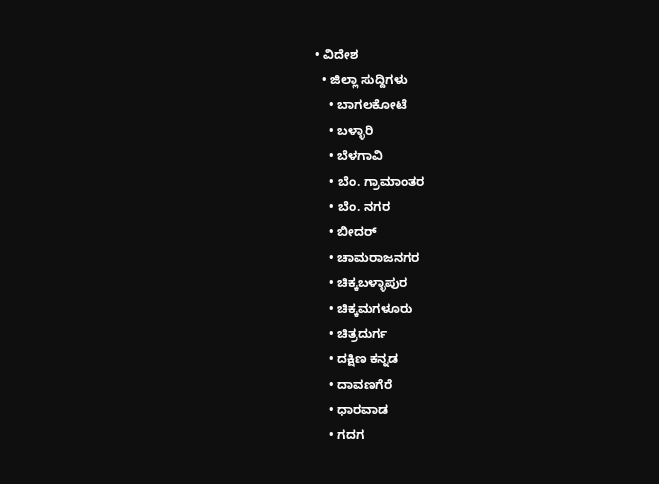• ವಿದೇಶ
  • ಜಿಲ್ಲಾ ಸುದ್ದಿಗಳು
    • ಬಾಗಲಕೋಟೆ
    • ಬಳ್ಳಾರಿ
    • ಬೆಳಗಾವಿ
    • ಬೆಂ. ಗ್ರಾಮಾಂತರ
    • ಬೆಂ. ನಗರ
    • ಬೀದರ್
    • ಚಾಮರಾಜನಗರ
    • ಚಿಕ್ಕಬಳ್ಳಾಪುರ
    • ಚಿಕ್ಕಮಗಳೂರು
    • ಚಿತ್ರದುರ್ಗ
    • ದಕ್ಷಿಣ ಕನ್ನಡ
    • ದಾವಣಗೆರೆ
    • ಧಾರವಾಡ
    • ಗದಗ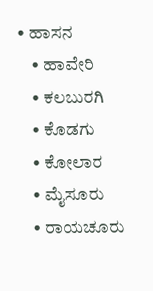• ಹಾಸನ
    • ಹಾವೇರಿ
    • ಕಲಬುರಗಿ
    • ಕೊಡಗು
    • ಕೋಲಾರ
    • ಮೈಸೂರು
    • ರಾಯಚೂರು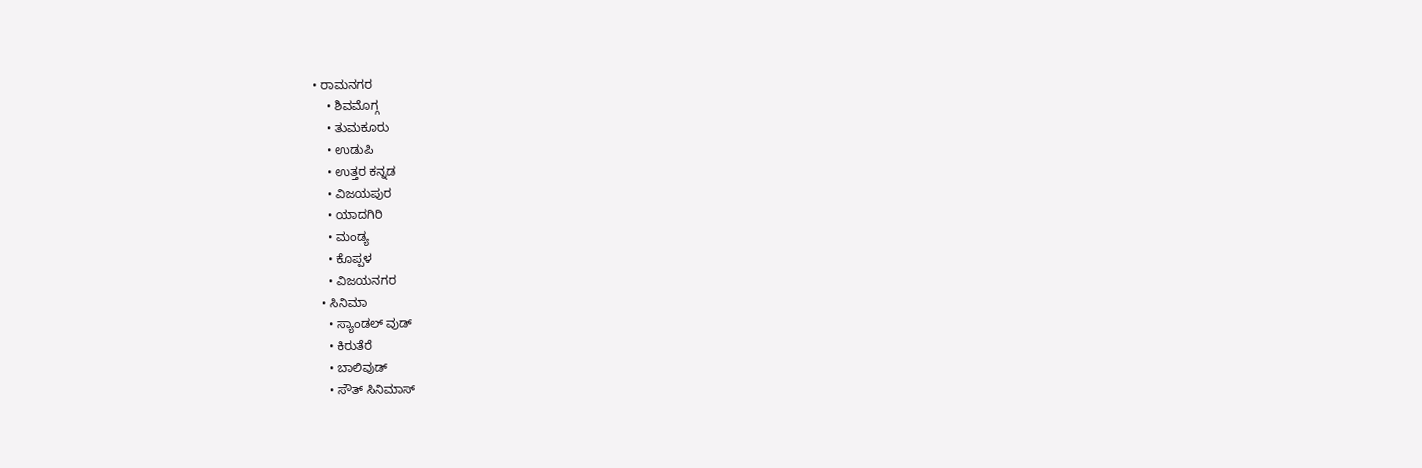• ರಾಮನಗರ
    • ಶಿವಮೊಗ್ಗ
    • ತುಮಕೂರು
    • ಉಡುಪಿ
    • ಉತ್ತರ ಕನ್ನಡ
    • ವಿಜಯಪುರ
    • ಯಾದಗಿರಿ
    • ಮಂಡ್ಯ
    • ಕೊಪ್ಪಳ
    • ವಿಜಯನಗರ
  • ಸಿನಿಮಾ
    • ಸ್ಯಾಂಡಲ್ ವುಡ್
    • ಕಿರುತೆರೆ
    • ಬಾಲಿವುಡ್
    • ಸೌತ್ ಸಿನಿಮಾಸ್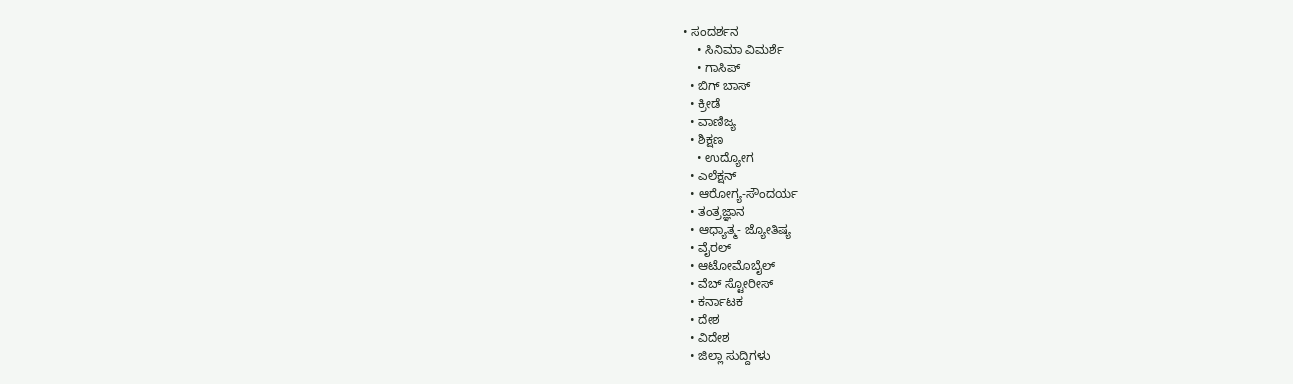• ಸಂದರ್ಶನ
    • ಸಿನಿಮಾ ವಿಮರ್ಶೆ
    • ಗಾಸಿಪ್
  • ಬಿಗ್ ಬಾಸ್
  • ಕ್ರೀಡೆ
  • ವಾಣಿಜ್ಯ
  • ಶಿಕ್ಷಣ
    • ಉದ್ಯೋಗ
  • ಎಲೆಕ್ಷನ್
  • ಆರೋಗ್ಯ-ಸೌಂದರ್ಯ
  • ತಂತ್ರಜ್ಞಾನ
  • ಆಧ್ಯಾತ್ಮ- ಜ್ಯೋತಿಷ್ಯ
  • ವೈರಲ್
  • ಆಟೋಮೊಬೈಲ್
  • ವೆಬ್ ಸ್ಟೋರೀಸ್
  • ಕರ್ನಾಟಕ
  • ದೇಶ
  • ವಿದೇಶ
  • ಜಿಲ್ಲಾ ಸುದ್ದಿಗಳು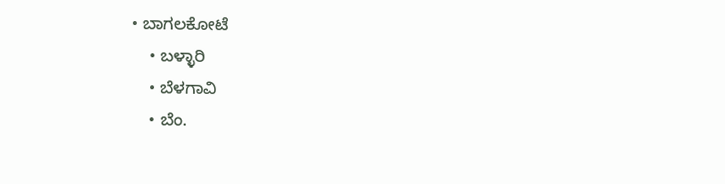• ಬಾಗಲಕೋಟೆ
    • ಬಳ್ಳಾರಿ
    • ಬೆಳಗಾವಿ
    • ಬೆಂ.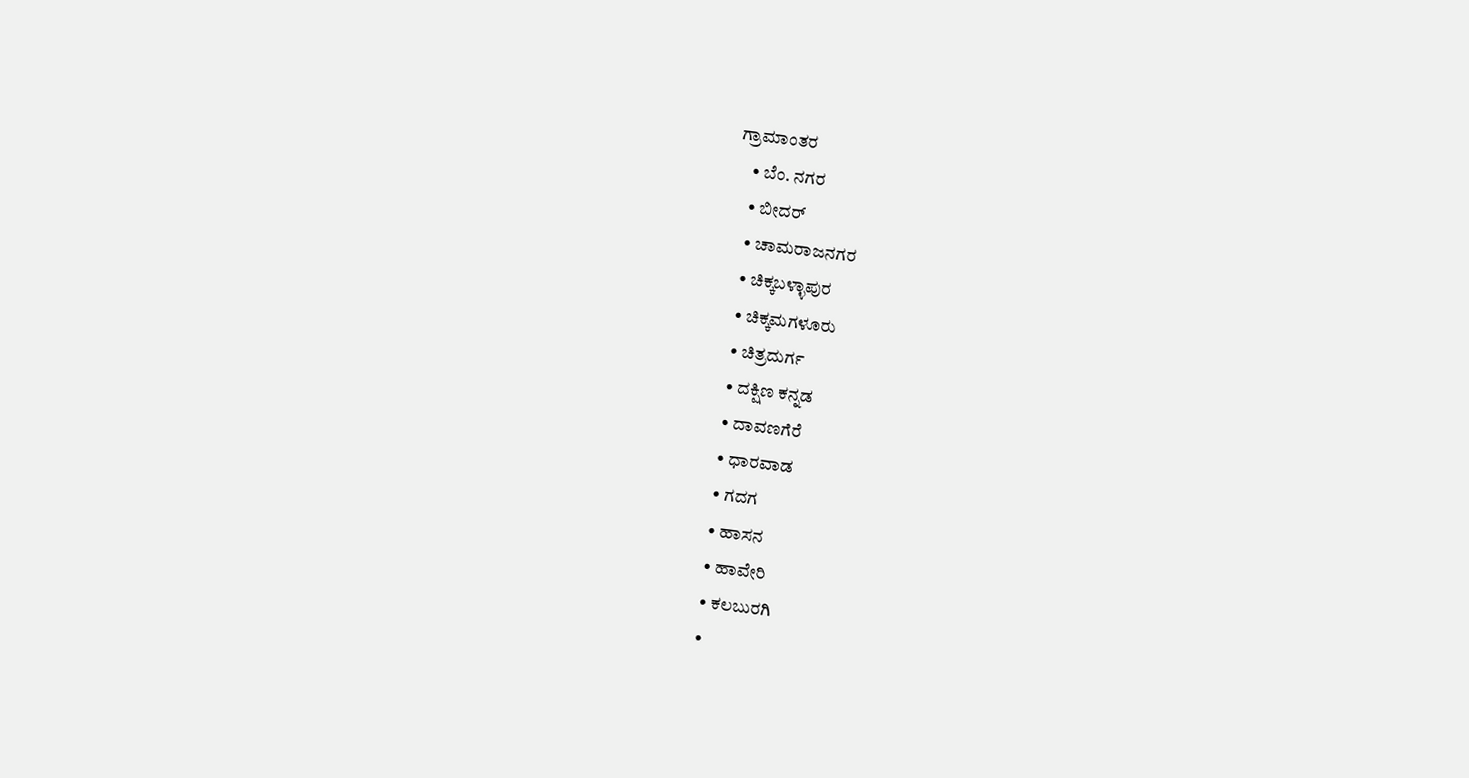ಗ್ರಾಮಾಂತರ
    • ಬೆಂ. ನಗರ
    • ಬೀದರ್
    • ಚಾಮರಾಜನಗರ
    • ಚಿಕ್ಕಬಳ್ಳಾಪುರ
    • ಚಿಕ್ಕಮಗಳೂರು
    • ಚಿತ್ರದುರ್ಗ
    • ದಕ್ಷಿಣ ಕನ್ನಡ
    • ದಾವಣಗೆರೆ
    • ಧಾರವಾಡ
    • ಗದಗ
    • ಹಾಸನ
    • ಹಾವೇರಿ
    • ಕಲಬುರಗಿ
    •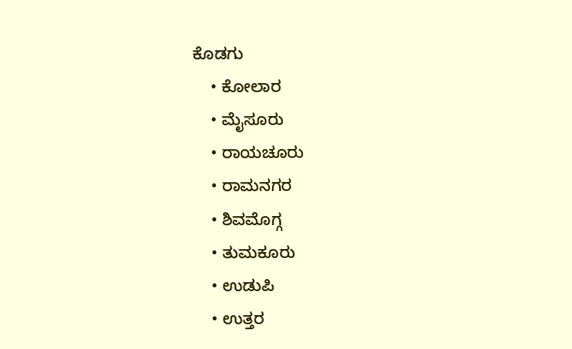ಕೊಡಗು
    • ಕೋಲಾರ
    • ಮೈಸೂರು
    • ರಾಯಚೂರು
    • ರಾಮನಗರ
    • ಶಿವಮೊಗ್ಗ
    • ತುಮಕೂರು
    • ಉಡುಪಿ
    • ಉತ್ತರ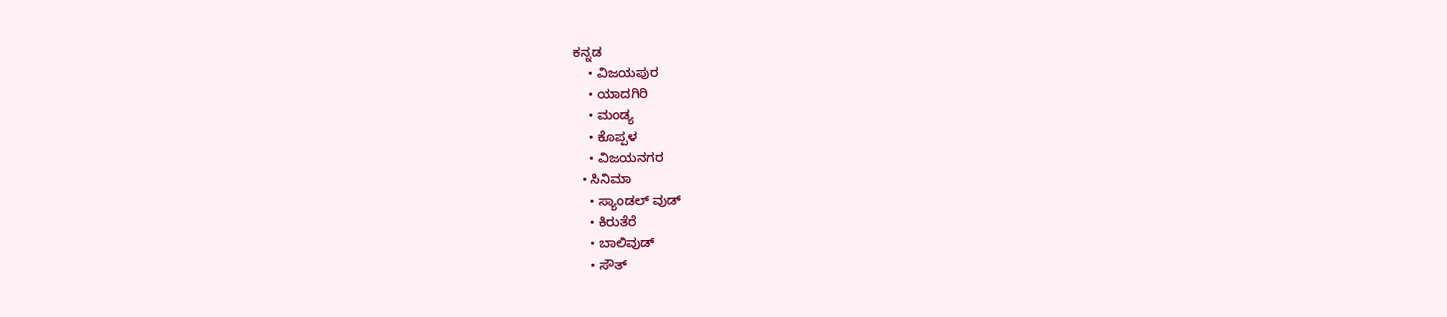ಕನ್ನಡ
    • ವಿಜಯಪುರ
    • ಯಾದಗಿರಿ
    • ಮಂಡ್ಯ
    • ಕೊಪ್ಪಳ
    • ವಿಜಯನಗರ
  • ಸಿನಿಮಾ
    • ಸ್ಯಾಂಡಲ್ ವುಡ್
    • ಕಿರುತೆರೆ
    • ಬಾಲಿವುಡ್
    • ಸೌತ್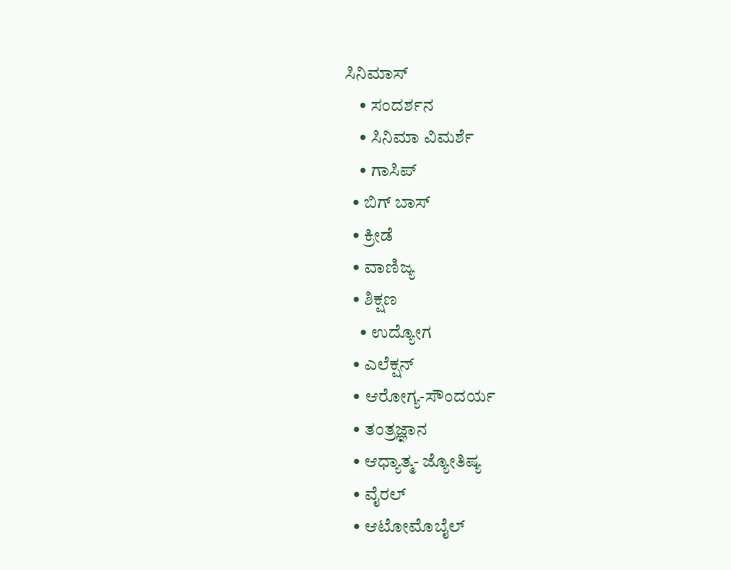ಸಿನಿಮಾಸ್
    • ಸಂದರ್ಶನ
    • ಸಿನಿಮಾ ವಿಮರ್ಶೆ
    • ಗಾಸಿಪ್
  • ಬಿಗ್ ಬಾಸ್
  • ಕ್ರೀಡೆ
  • ವಾಣಿಜ್ಯ
  • ಶಿಕ್ಷಣ
    • ಉದ್ಯೋಗ
  • ಎಲೆಕ್ಷನ್
  • ಆರೋಗ್ಯ-ಸೌಂದರ್ಯ
  • ತಂತ್ರಜ್ಞಾನ
  • ಆಧ್ಯಾತ್ಮ- ಜ್ಯೋತಿಷ್ಯ
  • ವೈರಲ್
  • ಆಟೋಮೊಬೈಲ್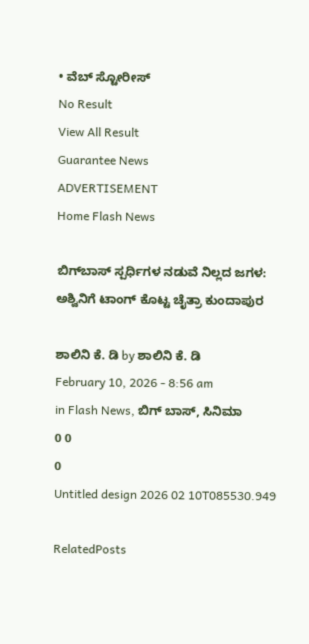• ವೆಬ್ ಸ್ಟೋರೀಸ್
No Result
View All Result
Guarantee News
ADVERTISEMENT
Home Flash News

ಬಿಗ್‌ಬಾಸ್ ಸ್ಪರ್ಧಿಗಳ ನಡುವೆ ನಿಲ್ಲದ ಜಗಳ: ಅಶ್ವಿನಿಗೆ ಟಾಂಗ್ ಕೊಟ್ಟ ಚೈತ್ರಾ ಕುಂದಾಪುರ

ಶಾಲಿನಿ ಕೆ. ಡಿ by ಶಾಲಿನಿ ಕೆ. ಡಿ
February 10, 2026 - 8:56 am
in Flash News, ಬಿಗ್ ಬಾಸ್, ಸಿನಿಮಾ
0 0
0
Untitled design 2026 02 10T085530.949

RelatedPosts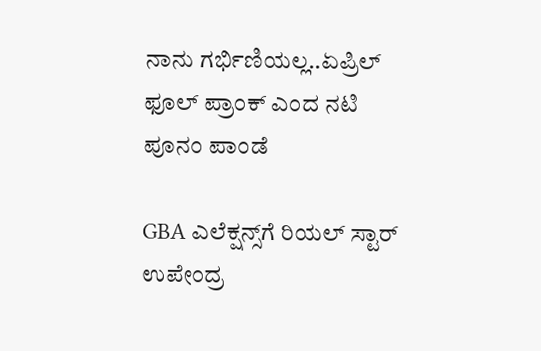ನಾನು ಗರ್ಭಿಣಿಯಲ್ಲ..ಏಪ್ರಿಲ್ ಫೂಲ್ ಪ್ರಾಂಕ್‌ ಎಂದ ನಟಿ ಪೂನಂ ಪಾಂಡೆ

GBA ಎಲೆಕ್ಷನ್ಸ್‌ಗೆ ರಿಯಲ್ ಸ್ಟಾರ್ ಉಪೇಂದ್ರ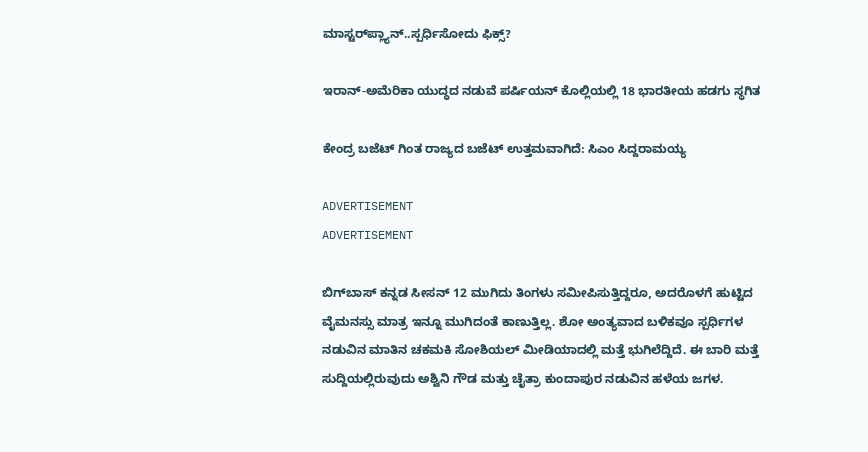ಮಾಸ್ಟರ್‌‌ಪ್ಲ್ಯಾನ್..ಸ್ಪರ್ಧಿಸೋದು ಫಿಕ್ಸ್?

ಇರಾನ್-ಅಮೆರಿಕಾ ಯುದ್ಧದ ನಡುವೆ ಪರ್ಷಿಯನ್ ಕೊಲ್ಲಿಯಲ್ಲಿ 18 ಭಾರತೀಯ ಹಡಗು ಸ್ಥಗಿತ

ಕೇಂದ್ರ ಬಜೆಟ್ ಗಿಂತ ರಾಜ್ಯದ ಬಜೆಟ್ ಉತ್ತಮವಾಗಿದೆ: ಸಿಎಂ ಸಿದ್ದರಾಮಯ್ಯ

ADVERTISEMENT
ADVERTISEMENT

ಬಿಗ್‌ಬಾಸ್ ಕನ್ನಡ ಸೀಸನ್ 12 ಮುಗಿದು ತಿಂಗಳು ಸಮೀಪಿಸುತ್ತಿದ್ದರೂ, ಅದರೊಳಗೆ ಹುಟ್ಟಿದ ವೈಮನಸ್ಸು ಮಾತ್ರ ಇನ್ನೂ ಮುಗಿದಂತೆ ಕಾಣುತ್ತಿಲ್ಲ. ಶೋ ಅಂತ್ಯವಾದ ಬಳಿಕವೂ ಸ್ಪರ್ಧಿಗಳ ನಡುವಿನ ಮಾತಿನ ಚಕಮಕಿ ಸೋಶಿಯಲ್ ಮೀಡಿಯಾದಲ್ಲಿ ಮತ್ತೆ ಭುಗಿಲೆದ್ದಿದೆ. ಈ ಬಾರಿ ಮತ್ತೆ ಸುದ್ದಿಯಲ್ಲಿರುವುದು ಅಶ್ವಿನಿ ಗೌಡ ಮತ್ತು ಚೈತ್ರಾ ಕುಂದಾಪುರ ನಡುವಿನ ಹಳೆಯ ಜಗಳ.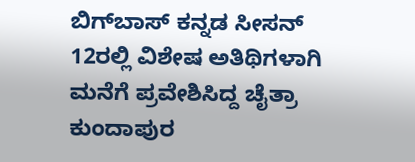ಬಿಗ್‌ಬಾಸ್ ಕನ್ನಡ ಸೀಸನ್ 12ರಲ್ಲಿ ವಿಶೇಷ ಅತಿಥಿಗಳಾಗಿ ಮನೆಗೆ ಪ್ರವೇಶಿಸಿದ್ದ ಚೈತ್ರಾ ಕುಂದಾಪುರ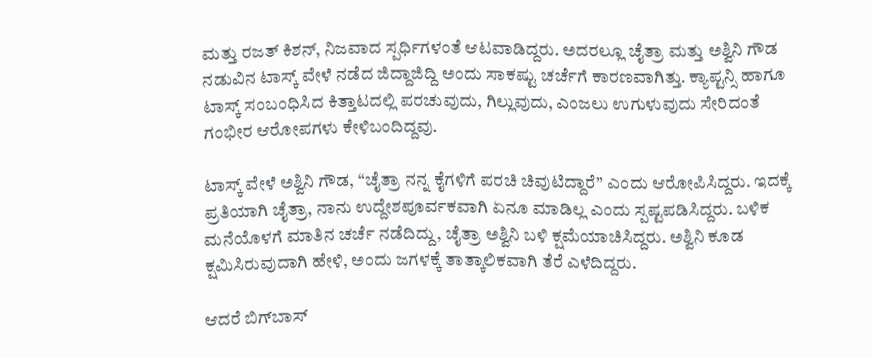ಮತ್ತು ರಜತ್ ಕಿಶನ್, ನಿಜವಾದ ಸ್ಪರ್ಧಿಗಳಂತೆ ಆಟವಾಡಿದ್ದರು. ಅದರಲ್ಲೂ ಚೈತ್ರಾ ಮತ್ತು ಅಶ್ವಿನಿ ಗೌಡ ನಡುವಿನ ಟಾಸ್ಕ್ ವೇಳೆ ನಡೆದ ಜಿದ್ದಾಜಿದ್ದಿ ಅಂದು ಸಾಕಷ್ಟು ಚರ್ಚೆಗೆ ಕಾರಣವಾಗಿತ್ತು. ಕ್ಯಾಪ್ಟನ್ಸಿ ಹಾಗೂ ಟಾಸ್ಕ್ ಸಂಬಂಧಿಸಿದ ಕಿತ್ತಾಟದಲ್ಲಿ ಪರಚುವುದು, ಗಿಲ್ಲುವುದು, ಎಂಜಲು ಉಗುಳುವುದು ಸೇರಿದಂತೆ ಗಂಭೀರ ಆರೋಪಗಳು ಕೇಳಿಬಂದಿದ್ದವು.

ಟಾಸ್ಕ್ ವೇಳೆ ಅಶ್ವಿನಿ ಗೌಡ, “ಚೈತ್ರಾ ನನ್ನ ಕೈಗಳಿಗೆ ಪರಚಿ ಚಿವುಟಿದ್ದಾರೆ” ಎಂದು ಆರೋಪಿಸಿದ್ದರು. ಇದಕ್ಕೆ ಪ್ರತಿಯಾಗಿ ಚೈತ್ರಾ, ನಾನು ಉದ್ದೇಶಪೂರ್ವಕವಾಗಿ ಏನೂ ಮಾಡಿಲ್ಲ ಎಂದು ಸ್ಪಷ್ಟಪಡಿಸಿದ್ದರು. ಬಳಿಕ ಮನೆಯೊಳಗೆ ಮಾತಿನ ಚರ್ಚೆ ನಡೆದಿದ್ದು, ಚೈತ್ರಾ ಅಶ್ವಿನಿ ಬಳಿ ಕ್ಷಮೆಯಾಚಿಸಿದ್ದರು. ಅಶ್ವಿನಿ ಕೂಡ ಕ್ಷಮಿಸಿರುವುದಾಗಿ ಹೇಳಿ, ಅಂದು ಜಗಳಕ್ಕೆ ತಾತ್ಕಾಲಿಕವಾಗಿ ತೆರೆ ಎಳೆದಿದ್ದರು.

ಆದರೆ ಬಿಗ್‌ಬಾಸ್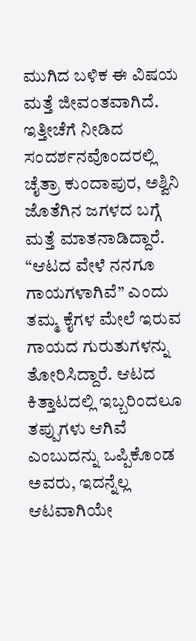ಮುಗಿದ ಬಳಿಕ ಈ ವಿಷಯ ಮತ್ತೆ ಜೀವಂತವಾಗಿದೆ. ಇತ್ತೀಚೆಗೆ ನೀಡಿದ ಸಂದರ್ಶನವೊಂದರಲ್ಲಿ ಚೈತ್ರಾ ಕುಂದಾಪುರ, ಅಶ್ವಿನಿ ಜೊತೆಗಿನ ಜಗಳದ ಬಗ್ಗೆ ಮತ್ತೆ ಮಾತನಾಡಿದ್ದಾರೆ. “ಆಟದ ವೇಳೆ ನನಗೂ ಗಾಯಗಳಾಗಿವೆ” ಎಂದು ತಮ್ಮ ಕೈಗಳ ಮೇಲೆ ಇರುವ ಗಾಯದ ಗುರುತುಗಳನ್ನು ತೋರಿಸಿದ್ದಾರೆ. ಆಟದ ಕಿತ್ತಾಟದಲ್ಲಿ ಇಬ್ಬರಿಂದಲೂ ತಪ್ಪುಗಳು ಆಗಿವೆ ಎಂಬುದನ್ನು ಒಪ್ಪಿಕೊಂಡ ಅವರು, ಇದನ್ನೆಲ್ಲ ಆಟವಾಗಿಯೇ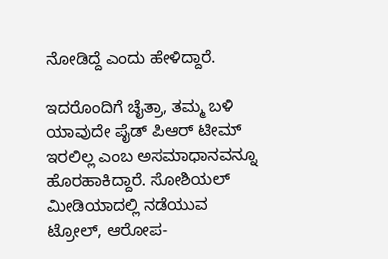ನೋಡಿದ್ದೆ ಎಂದು ಹೇಳಿದ್ದಾರೆ.

ಇದರೊಂದಿಗೆ ಚೈತ್ರಾ, ತಮ್ಮ ಬಳಿ ಯಾವುದೇ ಪೈಡ್ ಪಿಆರ್ ಟೀಮ್ ಇರಲಿಲ್ಲ ಎಂಬ ಅಸಮಾಧಾನವನ್ನೂ ಹೊರಹಾಕಿದ್ದಾರೆ. ಸೋಶಿಯಲ್ ಮೀಡಿಯಾದಲ್ಲಿ ನಡೆಯುವ ಟ್ರೋಲ್‌, ಆರೋಪ-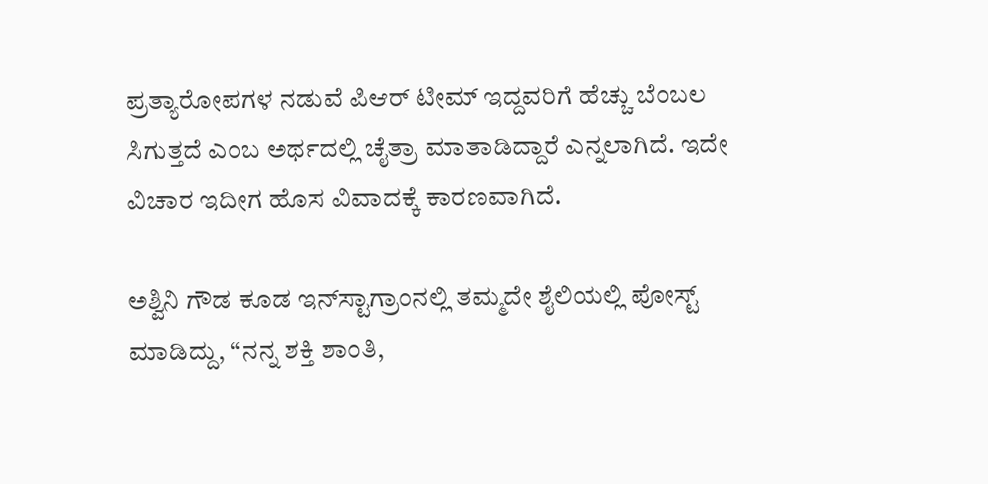ಪ್ರತ್ಯಾರೋಪಗಳ ನಡುವೆ ಪಿಆರ್ ಟೀಮ್ ಇದ್ದವರಿಗೆ ಹೆಚ್ಚು ಬೆಂಬಲ ಸಿಗುತ್ತದೆ ಎಂಬ ಅರ್ಥದಲ್ಲಿ ಚೈತ್ರಾ ಮಾತಾಡಿದ್ದಾರೆ ಎನ್ನಲಾಗಿದೆ. ಇದೇ ವಿಚಾರ ಇದೀಗ ಹೊಸ ವಿವಾದಕ್ಕೆ ಕಾರಣವಾಗಿದೆ.

ಅಶ್ವಿನಿ ಗೌಡ ಕೂಡ ಇನ್‌ಸ್ಟಾಗ್ರಾಂನಲ್ಲಿ ತಮ್ಮದೇ ಶೈಲಿಯಲ್ಲಿ ಪೋಸ್ಟ್ ಮಾಡಿದ್ದು, “ನನ್ನ ಶಕ್ತಿ ಶಾಂತಿ,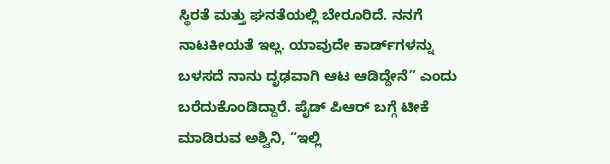ಸ್ಥಿರತೆ ಮತ್ತು ಘನತೆಯಲ್ಲಿ ಬೇರೂರಿದೆ. ನನಗೆ ನಾಟಕೀಯತೆ ಇಲ್ಲ. ಯಾವುದೇ ಕಾರ್ಡ್‌ಗಳನ್ನು ಬಳಸದೆ ನಾನು ದೃಢವಾಗಿ ಆಟ ಆಡಿದ್ದೇನೆ” ಎಂದು ಬರೆದುಕೊಂಡಿದ್ದಾರೆ. ಪೈಡ್ ಪಿಆರ್ ಬಗ್ಗೆ ಟೀಕೆ ಮಾಡಿರುವ ಅಶ್ವಿನಿ, “ಇಲ್ಲಿ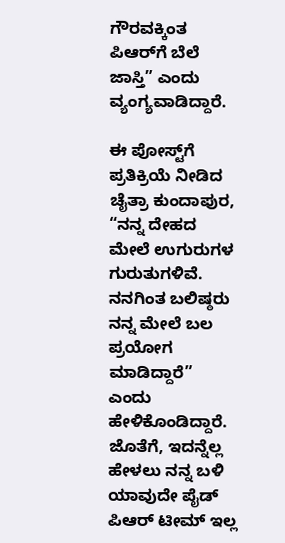ಗೌರವಕ್ಕಿಂತ ಪಿಆರ್‌ಗೆ ಬೆಲೆ ಜಾಸ್ತಿ” ಎಂದು ವ್ಯಂಗ್ಯವಾಡಿದ್ದಾರೆ.

ಈ ಪೋಸ್ಟ್‌ಗೆ ಪ್ರತಿಕ್ರಿಯೆ ನೀಡಿದ ಚೈತ್ರಾ ಕುಂದಾಪುರ, “ನನ್ನ ದೇಹದ ಮೇಲೆ ಉಗುರುಗಳ ಗುರುತುಗಳಿವೆ. ನನಗಿಂತ ಬಲಿಷ್ಠರು ನನ್ನ ಮೇಲೆ ಬಲ ಪ್ರಯೋಗ ಮಾಡಿದ್ದಾರೆ” ಎಂದು ಹೇಳಿಕೊಂಡಿದ್ದಾರೆ. ಜೊತೆಗೆ, ಇದನ್ನೆಲ್ಲ ಹೇಳಲು ನನ್ನ ಬಳಿ ಯಾವುದೇ ಪೈಡ್ ಪಿಆರ್ ಟೀಮ್ ಇಲ್ಲ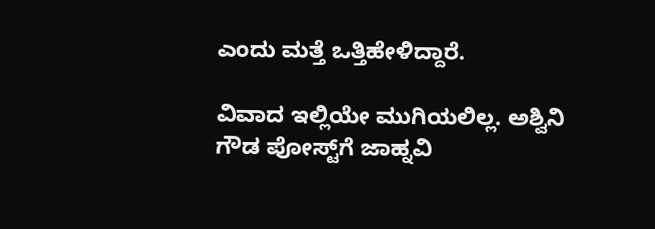ಎಂದು ಮತ್ತೆ ಒತ್ತಿಹೇಳಿದ್ದಾರೆ.

ವಿವಾದ ಇಲ್ಲಿಯೇ ಮುಗಿಯಲಿಲ್ಲ. ಅಶ್ವಿನಿ ಗೌಡ ಪೋಸ್ಟ್‌ಗೆ ಜಾಹ್ನವಿ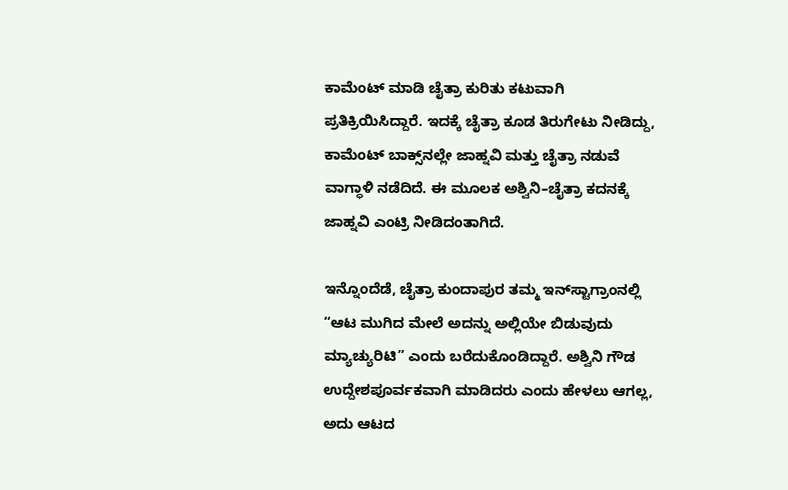ಕಾಮೆಂಟ್ ಮಾಡಿ ಚೈತ್ರಾ ಕುರಿತು ಕಟುವಾಗಿ ಪ್ರತಿಕ್ರಿಯಿಸಿದ್ದಾರೆ. ಇದಕ್ಕೆ ಚೈತ್ರಾ ಕೂಡ ತಿರುಗೇಟು ನೀಡಿದ್ದು, ಕಾಮೆಂಟ್ ಬಾಕ್ಸ್‌ನಲ್ಲೇ ಜಾಹ್ನವಿ ಮತ್ತು ಚೈತ್ರಾ ನಡುವೆ ವಾಗ್ಧಾಳಿ ನಡೆದಿದೆ. ಈ ಮೂಲಕ ಅಶ್ವಿನಿ–ಚೈತ್ರಾ ಕದನಕ್ಕೆ ಜಾಹ್ನವಿ ಎಂಟ್ರಿ ನೀಡಿದಂತಾಗಿದೆ.

ಇನ್ನೊಂದೆಡೆ, ಚೈತ್ರಾ ಕುಂದಾಪುರ ತಮ್ಮ ಇನ್‌ಸ್ಟಾಗ್ರಾಂನಲ್ಲಿ “ಆಟ ಮುಗಿದ ಮೇಲೆ ಅದನ್ನು ಅಲ್ಲಿಯೇ ಬಿಡುವುದು ಮ್ಯಾಚ್ಯುರಿಟಿ” ಎಂದು ಬರೆದುಕೊಂಡಿದ್ದಾರೆ. ಅಶ್ವಿನಿ ಗೌಡ ಉದ್ದೇಶಪೂರ್ವಕವಾಗಿ ಮಾಡಿದರು ಎಂದು ಹೇಳಲು ಆಗಲ್ಲ, ಅದು ಆಟದ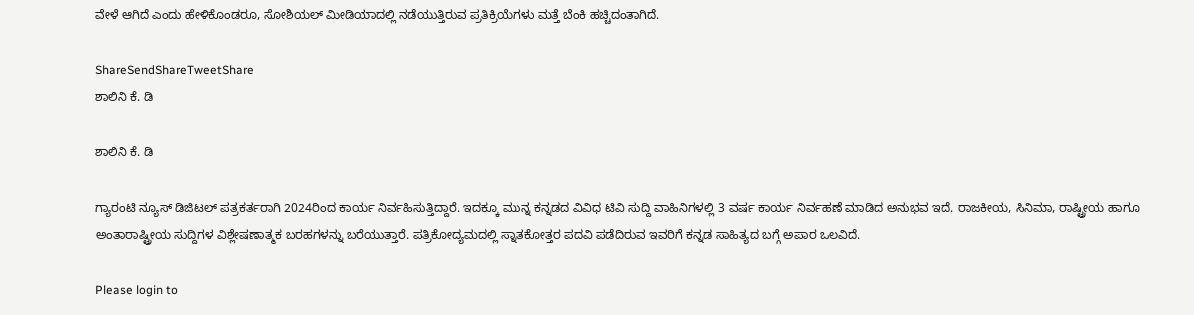ವೇಳೆ ಆಗಿದೆ ಎಂದು ಹೇಳಿಕೊಂಡರೂ, ಸೋಶಿಯಲ್ ಮೀಡಿಯಾದಲ್ಲಿ ನಡೆಯುತ್ತಿರುವ ಪ್ರತಿಕ್ರಿಯೆಗಳು ಮತ್ತೆ ಬೆಂಕಿ ಹಚ್ಚಿದಂತಾಗಿದೆ.

ShareSendShareTweetShare
ಶಾಲಿನಿ ಕೆ. ಡಿ

ಶಾಲಿನಿ ಕೆ. ಡಿ

ಗ್ಯಾರಂಟಿ ನ್ಯೂಸ್ ಡಿಜಿಟಲ್ ಪತ್ರಕರ್ತರಾಗಿ 2024ರಿಂದ ಕಾರ್ಯ ನಿರ್ವಹಿಸುತ್ತಿದ್ದಾರೆ. ಇದಕ್ಕೂ ಮುನ್ನ ಕನ್ನಡದ ವಿವಿಧ ಟಿವಿ ಸುದ್ದಿ ವಾಹಿನಿಗಳಲ್ಲಿ 3 ವರ್ಷ ಕಾರ್ಯ ನಿರ್ವಹಣೆ ಮಾಡಿದ ಅನುಭವ ಇದೆ. ರಾಜಕೀಯ, ಸಿನಿಮಾ, ರಾಷ್ಟ್ರೀಯ ಹಾಗೂ ಅಂತಾರಾಷ್ಟ್ರೀಯ ಸುದ್ದಿಗಳ ವಿಶ್ಲೇಷಣಾತ್ಮಕ ಬರಹಗಳನ್ನು ಬರೆಯುತ್ತಾರೆ. ಪತ್ರಿಕೋದ್ಯಮದಲ್ಲಿ ಸ್ನಾತಕೋತ್ತರ ಪದವಿ ಪಡೆದಿರುವ ಇವರಿಗೆ ಕನ್ನಡ ಸಾಹಿತ್ಯದ ಬಗ್ಗೆ ಅಪಾರ ಒಲವಿದೆ.

Please login to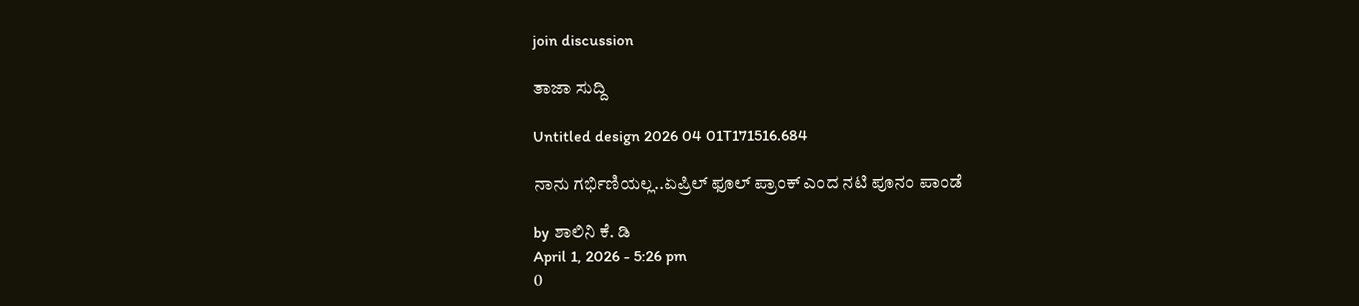join discussion

ತಾಜಾ ಸುದ್ದಿ

Untitled design 2026 04 01T171516.684

ನಾನು ಗರ್ಭಿಣಿಯಲ್ಲ..ಏಪ್ರಿಲ್ ಫೂಲ್ ಪ್ರಾಂಕ್‌ ಎಂದ ನಟಿ ಪೂನಂ ಪಾಂಡೆ

by ಶಾಲಿನಿ ಕೆ. ಡಿ
April 1, 2026 - 5:26 pm
0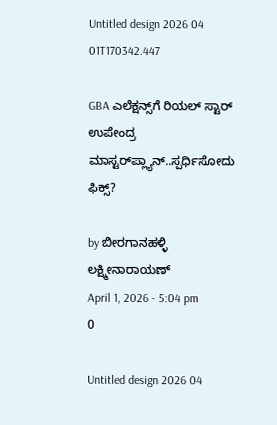Untitled design 2026 04 01T170342.447

GBA ಎಲೆಕ್ಷನ್ಸ್‌ಗೆ ರಿಯಲ್ ಸ್ಟಾರ್ ಉಪೇಂದ್ರ ಮಾಸ್ಟರ್‌‌ಪ್ಲ್ಯಾನ್..ಸ್ಪರ್ಧಿಸೋದು ಫಿಕ್ಸ್?

by ಬೀರಗಾನಹಳ್ಳಿ ಲಕ್ಷ್ಮೀನಾರಾಯಣ್
April 1, 2026 - 5:04 pm
0

Untitled design 2026 04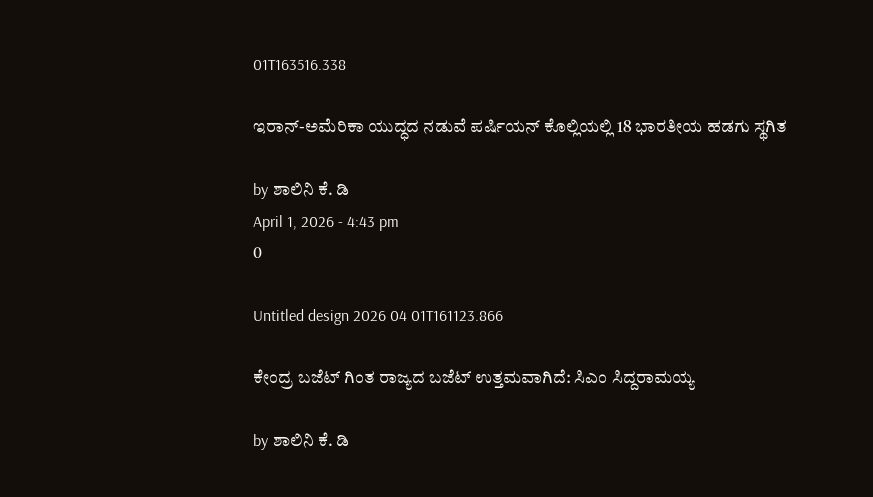01T163516.338

ಇರಾನ್-ಅಮೆರಿಕಾ ಯುದ್ಧದ ನಡುವೆ ಪರ್ಷಿಯನ್ ಕೊಲ್ಲಿಯಲ್ಲಿ 18 ಭಾರತೀಯ ಹಡಗು ಸ್ಥಗಿತ

by ಶಾಲಿನಿ ಕೆ. ಡಿ
April 1, 2026 - 4:43 pm
0

Untitled design 2026 04 01T161123.866

ಕೇಂದ್ರ ಬಜೆಟ್ ಗಿಂತ ರಾಜ್ಯದ ಬಜೆಟ್ ಉತ್ತಮವಾಗಿದೆ: ಸಿಎಂ ಸಿದ್ದರಾಮಯ್ಯ

by ಶಾಲಿನಿ ಕೆ. ಡಿ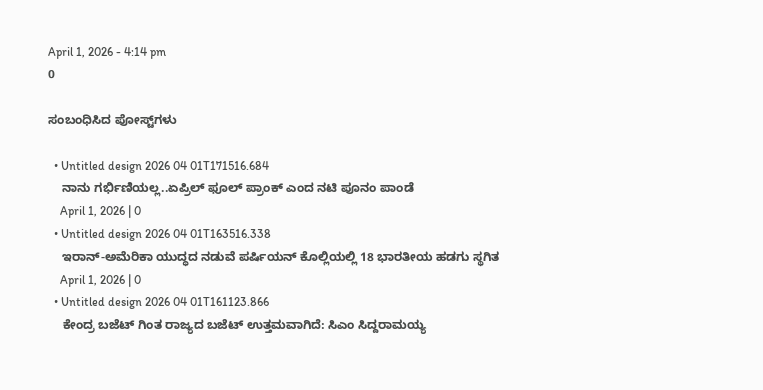April 1, 2026 - 4:14 pm
0

ಸಂಬಂಧಿಸಿದ ಪೋಸ್ಟ್‌ಗಳು

  • Untitled design 2026 04 01T171516.684
    ನಾನು ಗರ್ಭಿಣಿಯಲ್ಲ..ಏಪ್ರಿಲ್ ಫೂಲ್ ಪ್ರಾಂಕ್‌ ಎಂದ ನಟಿ ಪೂನಂ ಪಾಂಡೆ
    April 1, 2026 | 0
  • Untitled design 2026 04 01T163516.338
    ಇರಾನ್-ಅಮೆರಿಕಾ ಯುದ್ಧದ ನಡುವೆ ಪರ್ಷಿಯನ್ ಕೊಲ್ಲಿಯಲ್ಲಿ 18 ಭಾರತೀಯ ಹಡಗು ಸ್ಥಗಿತ
    April 1, 2026 | 0
  • Untitled design 2026 04 01T161123.866
    ಕೇಂದ್ರ ಬಜೆಟ್ ಗಿಂತ ರಾಜ್ಯದ ಬಜೆಟ್ ಉತ್ತಮವಾಗಿದೆ: ಸಿಎಂ ಸಿದ್ದರಾಮಯ್ಯ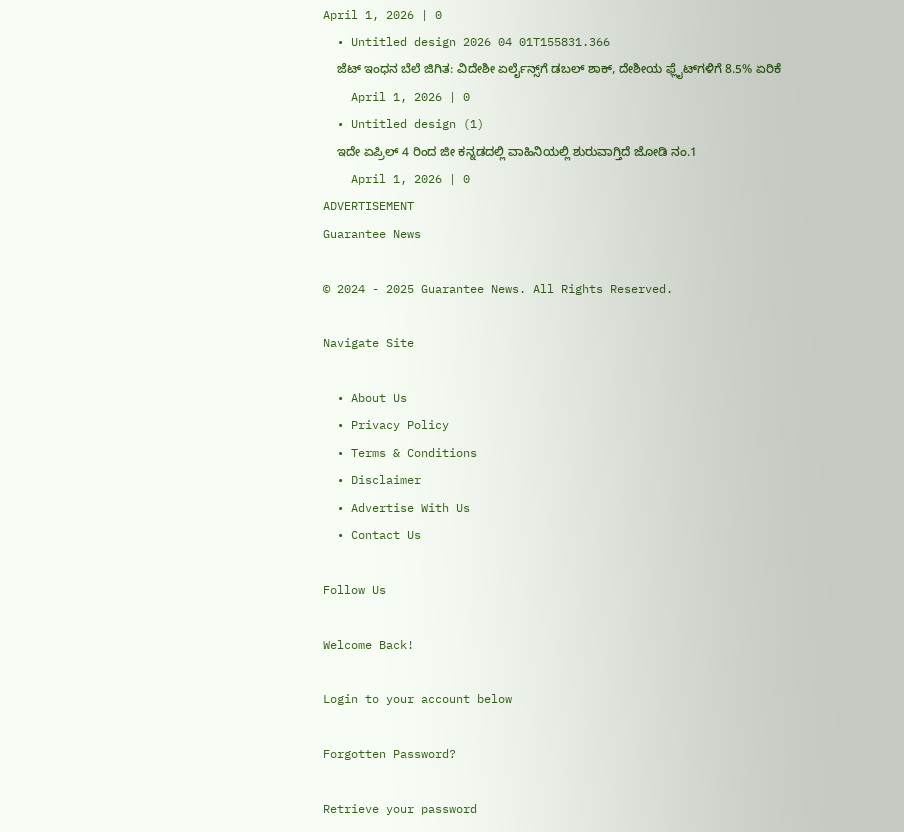April 1, 2026 | 0
  • Untitled design 2026 04 01T155831.366
    ಜೆಟ್ ಇಂಧನ ಬೆಲೆ ಜಿಗಿತ: ವಿದೇಶೀ ಏರ್ಲೈನ್ಸ್‌ಗೆ ಡಬಲ್ ಶಾಕ್, ದೇಶೀಯ ಫ್ಲೈಟ್‌‌ಗಳಿಗೆ 8.5% ಏರಿಕೆ
    April 1, 2026 | 0
  • Untitled design (1)
    ಇದೇ ಏಪ್ರಿಲ್ 4 ರಿಂದ ಜೀ ಕನ್ನಡದಲ್ಲಿ ವಾಹಿನಿಯಲ್ಲಿ ಶುರುವಾಗ್ತಿದೆ ಜೋಡಿ ನಂ.1
    April 1, 2026 | 0
ADVERTISEMENT
Guarantee News

© 2024 - 2025 Guarantee News. All Rights Reserved.

Navigate Site

  • About Us
  • Privacy Policy
  • Terms & Conditions
  • Disclaimer
  • Advertise With Us
  • Contact Us

Follow Us

Welcome Back!

Login to your account below

Forgotten Password?

Retrieve your password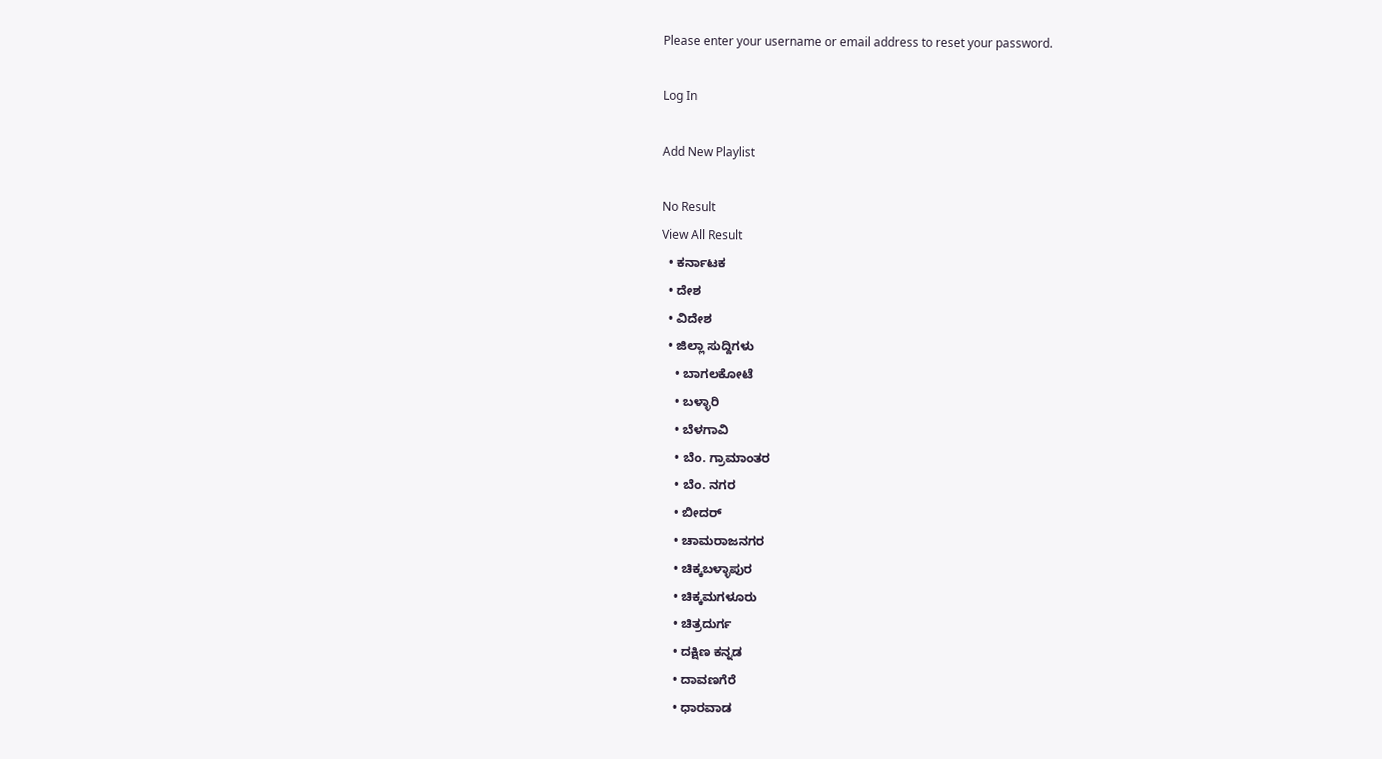Please enter your username or email address to reset your password.

Log In

Add New Playlist

No Result
View All Result
  • ಕರ್ನಾಟಕ
  • ದೇಶ
  • ವಿದೇಶ
  • ಜಿಲ್ಲಾ ಸುದ್ದಿಗಳು
    • ಬಾಗಲಕೋಟೆ
    • ಬಳ್ಳಾರಿ
    • ಬೆಳಗಾವಿ
    • ಬೆಂ. ಗ್ರಾಮಾಂತರ
    • ಬೆಂ. ನಗರ
    • ಬೀದರ್
    • ಚಾಮರಾಜನಗರ
    • ಚಿಕ್ಕಬಳ್ಳಾಪುರ
    • ಚಿಕ್ಕಮಗಳೂರು
    • ಚಿತ್ರದುರ್ಗ
    • ದಕ್ಷಿಣ ಕನ್ನಡ
    • ದಾವಣಗೆರೆ
    • ಧಾರವಾಡ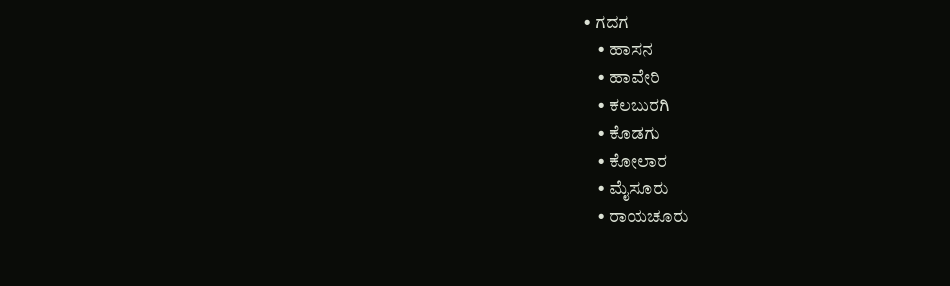• ಗದಗ
    • ಹಾಸನ
    • ಹಾವೇರಿ
    • ಕಲಬುರಗಿ
    • ಕೊಡಗು
    • ಕೋಲಾರ
    • ಮೈಸೂರು
    • ರಾಯಚೂರು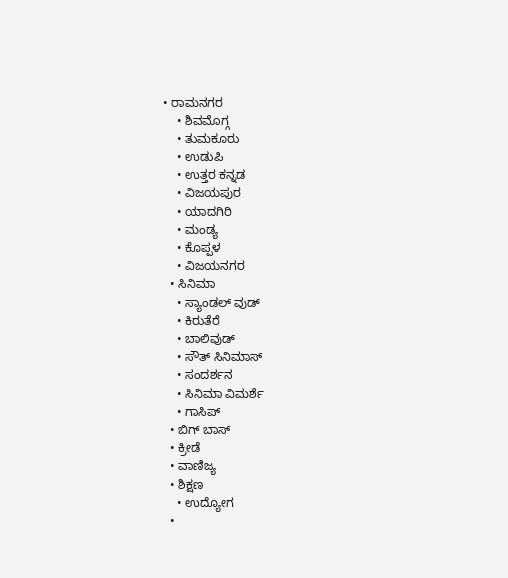• ರಾಮನಗರ
    • ಶಿವಮೊಗ್ಗ
    • ತುಮಕೂರು
    • ಉಡುಪಿ
    • ಉತ್ತರ ಕನ್ನಡ
    • ವಿಜಯಪುರ
    • ಯಾದಗಿರಿ
    • ಮಂಡ್ಯ
    • ಕೊಪ್ಪಳ
    • ವಿಜಯನಗರ
  • ಸಿನಿಮಾ
    • ಸ್ಯಾಂಡಲ್ ವುಡ್
    • ಕಿರುತೆರೆ
    • ಬಾಲಿವುಡ್
    • ಸೌತ್ ಸಿನಿಮಾಸ್
    • ಸಂದರ್ಶನ
    • ಸಿನಿಮಾ ವಿಮರ್ಶೆ
    • ಗಾಸಿಪ್
  • ಬಿಗ್ ಬಾಸ್
  • ಕ್ರೀಡೆ
  • ವಾಣಿಜ್ಯ
  • ಶಿಕ್ಷಣ
    • ಉದ್ಯೋಗ
  •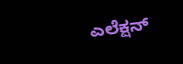ಎಲೆಕ್ಷನ್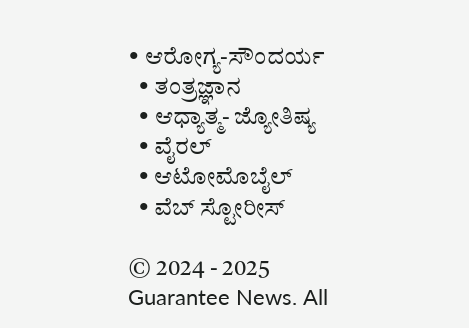• ಆರೋಗ್ಯ-ಸೌಂದರ್ಯ
  • ತಂತ್ರಜ್ಞಾನ
  • ಆಧ್ಯಾತ್ಮ- ಜ್ಯೋತಿಷ್ಯ
  • ವೈರಲ್
  • ಆಟೋಮೊಬೈಲ್
  • ವೆಬ್ ಸ್ಟೋರೀಸ್

© 2024 - 2025 Guarantee News. All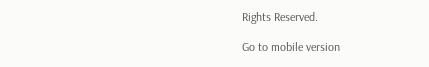Rights Reserved.

Go to mobile version